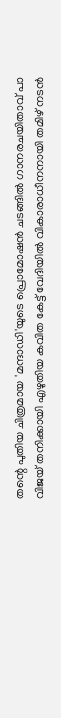തന്റെ പുതിയ ചിത്രമായ 'മന്ദാഡി'യുടെ പ്രൊമോഷൻ ചടങ്ങിൽ ഗാനരചയിതാവ് പാ വിജയ് തനിക്കായി എഴുതിയ കവിത കേട്ട് വേദിയിൽ വികാരാധീനനായി തമിഴ് നടൻ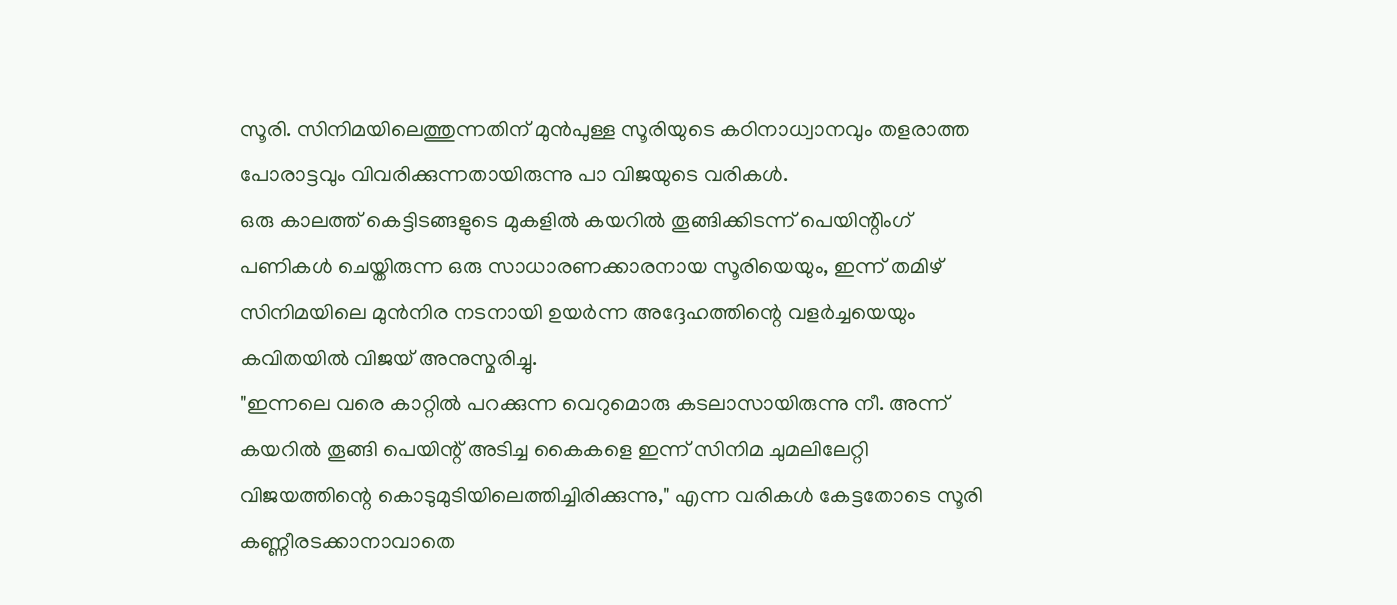സൂരി. സിനിമയിലെത്തുന്നതിന് മുൻപുള്ള സൂരിയുടെ കഠിനാധ്വാനവും തളരാത്ത പോരാട്ടവും വിവരിക്കുന്നതായിരുന്നു പാ വിജയുടെ വരികൾ.
ഒരു കാലത്ത് കെട്ടിടങ്ങളുടെ മുകളിൽ കയറിൽ തൂങ്ങിക്കിടന്ന് പെയിന്റിംഗ് പണികൾ ചെയ്തിരുന്ന ഒരു സാധാരണക്കാരനായ സൂരിയെയും, ഇന്ന് തമിഴ് സിനിമയിലെ മുൻനിര നടനായി ഉയർന്ന അദ്ദേഹത്തിന്റെ വളർച്ചയെയും കവിതയിൽ വിജയ് അനുസ്മരിച്ചു.
"ഇന്നലെ വരെ കാറ്റിൽ പറക്കുന്ന വെറുമൊരു കടലാസായിരുന്നു നീ. അന്ന് കയറിൽ തൂങ്ങി പെയിന്റ് അടിച്ച കൈകളെ ഇന്ന് സിനിമ ചുമലിലേറ്റി വിജയത്തിന്റെ കൊടുമുടിയിലെത്തിച്ചിരിക്കുന്നു," എന്ന വരികൾ കേട്ടതോടെ സൂരി കണ്ണീരടക്കാനാവാതെ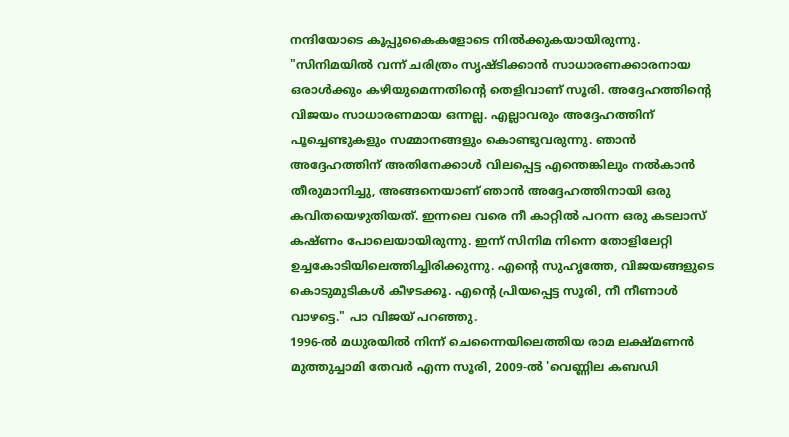നന്ദിയോടെ കൂപ്പുകൈകളോടെ നിൽക്കുകയായിരുന്നു.
"സിനിമയിൽ വന്ന് ചരിത്രം സൃഷ്ടിക്കാൻ സാധാരണക്കാരനായ ഒരാൾക്കും കഴിയുമെന്നതിന്റെ തെളിവാണ് സൂരി. അദ്ദേഹത്തിന്റെ വിജയം സാധാരണമായ ഒന്നല്ല. എല്ലാവരും അദ്ദേഹത്തിന് പൂച്ചെണ്ടുകളും സമ്മാനങ്ങളും കൊണ്ടുവരുന്നു. ഞാൻ അദ്ദേഹത്തിന് അതിനേക്കാൾ വിലപ്പെട്ട എന്തെങ്കിലും നൽകാൻ തീരുമാനിച്ചു, അങ്ങനെയാണ് ഞാൻ അദ്ദേഹത്തിനായി ഒരു കവിതയെഴുതിയത്. ഇന്നലെ വരെ നീ കാറ്റിൽ പറന്ന ഒരു കടലാസ് കഷ്ണം പോലെയായിരുന്നു. ഇന്ന് സിനിമ നിന്നെ തോളിലേറ്റി ഉച്ചകോടിയിലെത്തിച്ചിരിക്കുന്നു. എന്റെ സുഹൃത്തേ, വിജയങ്ങളുടെ കൊടുമുടികൾ കീഴടക്കൂ. എന്റെ പ്രിയപ്പെട്ട സൂരി, നീ നീണാൾ വാഴട്ടെ." പാ വിജയ് പറഞ്ഞു.
1996-ൽ മധുരയിൽ നിന്ന് ചെന്നൈയിലെത്തിയ രാമ ലക്ഷ്മണൻ മുത്തുച്ചാമി തേവർ എന്ന സൂരി, 2009-ൽ 'വെണ്ണില കബഡി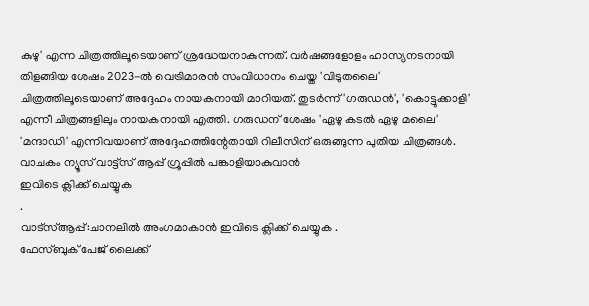കുഴു' എന്ന ചിത്രത്തിലൂടെയാണ് ശ്രദ്ധേയനാകുന്നത്. വർഷങ്ങളോളം ഹാസ്യനടനായി തിളങ്ങിയ ശേഷം 2023-ൽ വെട്രിമാരൻ സംവിധാനം ചെയ്ത 'വിടുതലൈ' ചിത്രത്തിലൂടെയാണ് അദ്ദേഹം നായകനായി മാറിയത്. തുടർന്ന് 'ഗരുഡൻ', 'കൊട്ടുക്കാളി' എന്നീ ചിത്രങ്ങളിലും നായകനായി എത്തി. ഗരുഡന് ശേഷം 'ഏഴു കടൽ ഏഴു മലൈ' 'മന്ദാഡി' എന്നിവയാണ് അദ്ദേഹത്തിന്റേതായി റിലീസിന് ഒരുങ്ങുന്ന പുതിയ ചിത്രങ്ങൾ.
വാചകം ന്യൂസ് വാട്ട്സ് ആപ്പ് ഗ്രൂപ്പിൽ പങ്കാളിയാകുവാൻ
ഇവിടെ ക്ലിക്ക് ചെയ്യുക
.
വാട്സ്ആപ്പ്:ചാനലിൽ അംഗമാകാൻ ഇവിടെ ക്ലിക്ക് ചെയ്യുക .
ഫേസ്ബുക് പേജ് ലൈക്ക്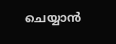ചെയ്യാൻ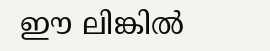ഈ ലിങ്കിൽ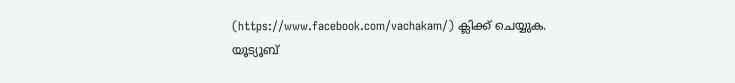(https://www.facebook.com/vachakam/) ക്ലിക്ക് ചെയ്യുക.
യൂട്യൂബ്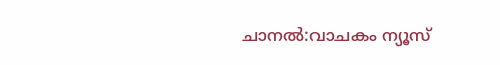ചാനൽ:വാചകം ന്യൂസ്